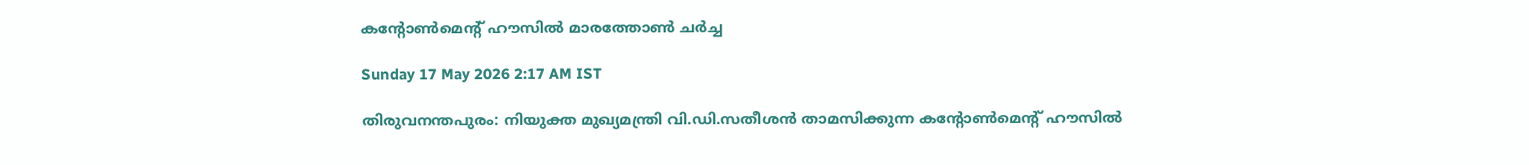കന്റോൺമെന്റ് ഹൗസിൽ മാരത്തോൺ ചർച്ച

Sunday 17 May 2026 2:17 AM IST

തിരുവനന്തപുരം: നിയുക്ത മുഖ്യമന്ത്രി വി.ഡി.സതീശൻ താമസിക്കുന്ന കന്റോൺമെന്റ് ഹൗസിൽ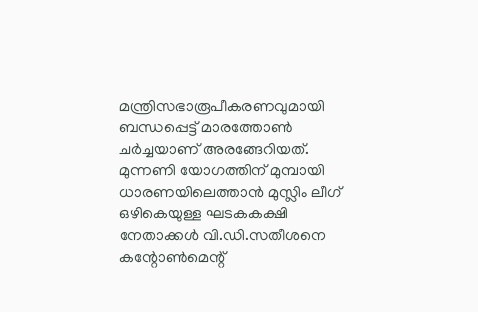മന്ത്രിസഭാരൂപീകരണവുമായി ബന്ധപ്പെട്ട് മാരത്തോൺ ചർച്ചയാണ് അരങ്ങേറിയത്. മുന്നണി യോഗത്തിന് മുമ്പായി ധാരണയിലെത്താൻ മുസ്ലിം ലീഗ് ഒഴികെയുള്ള ഘടകകക്ഷി നേതാക്കൾ വി.ഡി.സതീശനെ കന്റോൺമെന്റ്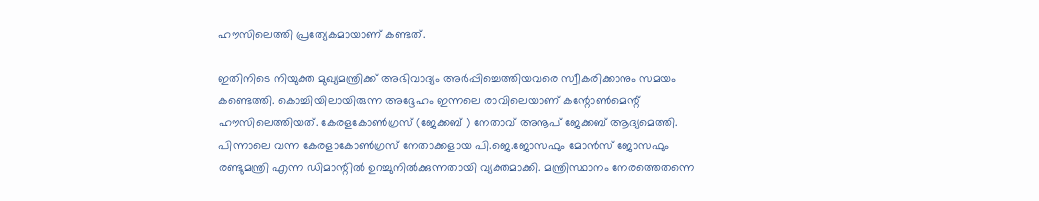ഹൗസിലെത്തി പ്രത്യേകമായാണ് കണ്ടത്.

ഇതിനിടെ നിയുക്ത മുഖ്യമന്ത്രിക്ക് അഭിവാദ്യം അർപ്പിച്ചെത്തിയവരെ സ്വീകരിക്കാനും സമയം കണ്ടെത്തി. കൊച്ചിയിലായിരുന്ന അദ്ദേഹം ഇന്നലെ രാവിലെയാണ് കന്റോൺമെന്റ് ഹൗസിലെത്തിയത്. കേരളകോൺഗ്രസ് (ജേക്കബ് ) നേതാവ് അനൂപ് ജേക്കബ് ആദ്യമെത്തി. പിന്നാലെ വന്ന കേരളാകോൺഗ്രസ് നേതാക്കളായ പി.ജെ.ജോസഫും മോൻസ് ജോസഫും രണ്ടുമന്ത്രി എന്ന ഡിമാന്റിൽ ഉറച്ചുനിൽക്കുന്നതായി വ്യക്തമാക്കി. മന്ത്രിസ്ഥാനം നേരത്തെതന്നെ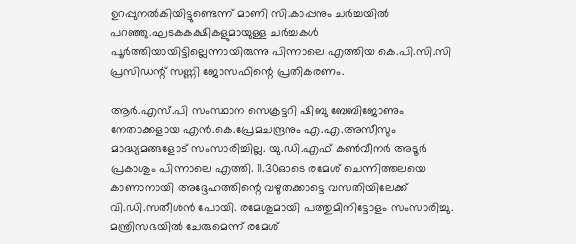ഉറപ്പുനൽകിയിട്ടുണ്ടെന്ന് മാണി സി.കാപ്പനും ചർച്ചയിൽ പറഞ്ഞു.ഘടകകക്ഷികളുമായുള്ള ചർച്ചകൾ പൂർത്തിയായിട്ടില്ലെന്നായിരുന്നു പിന്നാലെ എത്തിയ കെ.പി.സി.സി പ്രസിഡന്റ് സണ്ണി ജോസഫിന്റെ പ്രതികരണം.

ആർ.എസ്.പി സംസ്ഥാന സെക്രട്ടറി ഷിബു ബേബിജോണും നേതാക്കളായ എൻ.കെ.പ്രേമചന്ദ്രനും എ.എ.അസീസും മാദ്ധ്യമങ്ങളോട് സംസാരിച്ചില്ല. യു.ഡി.എഫ് കൺവീനർ അടൂർ പ്രകാശും പിന്നാലെ എത്തി. 11.30ഓടെ രമേശ് ചെന്നിത്തലയെ കാണാനായി അദ്ദേഹത്തിന്റെ വഴുതക്കാട്ടെ വസതിയിലേക്ക് വി.ഡി.സതീശൻ പോയി. രമേശുമായി പത്തുമിനിട്ടോളം സംസാരിച്ചു. മന്ത്രിസഭയിൽ ചേരുമെന്ന് രമേശ്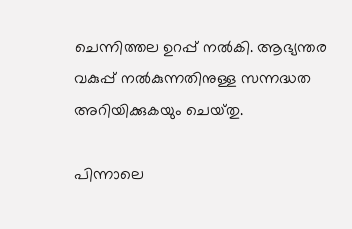ചെന്നിത്തല ഉറപ്പ് നൽകി. ആഭ്യന്തര വകുപ്പ് നൽകുന്നതിനുള്ള സന്നദ്ധത അറിയിക്കുകയും ചെയ്‌തു.

പിന്നാലെ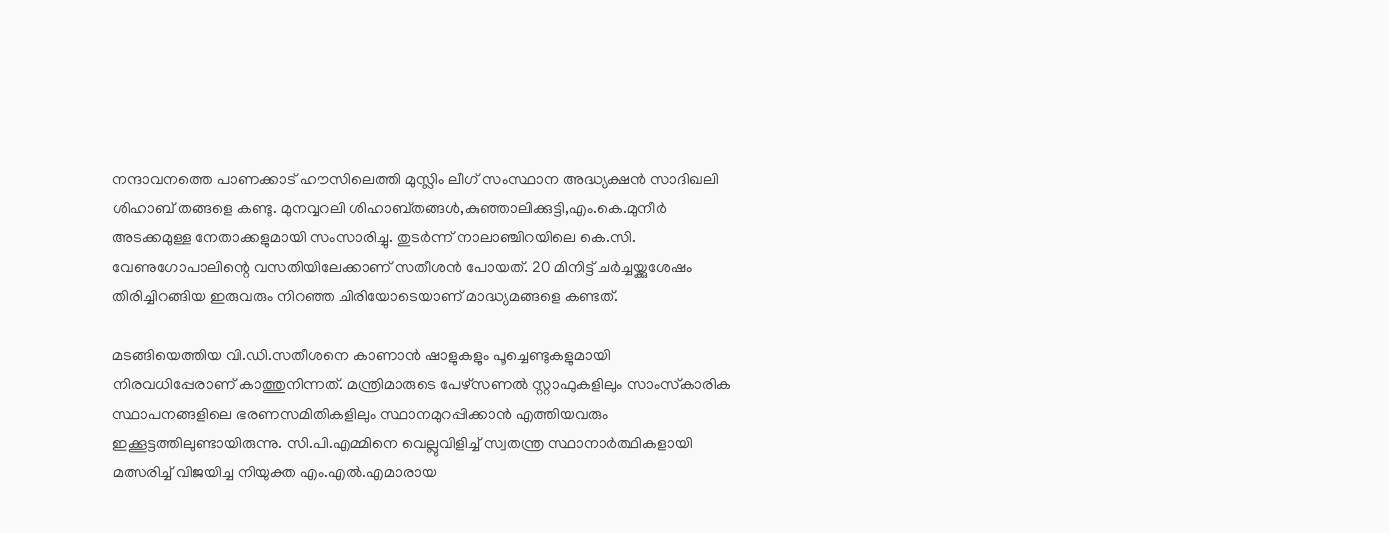നന്ദാവനത്തെ പാണക്കാട് ഹൗസിലെത്തി മുസ്ലിം ലീഗ് സംസ്ഥാന അദ്ധ്യക്ഷൻ സാദിഖലി ശിഹാബ് തങ്ങളെ കണ്ടു. മുനവ്വറലി ശിഹാബ്തങ്ങൾ,കുഞ്ഞാലിക്കുട്ടി,എം.കെ.മുനീർ അടക്കമുള്ള നേതാക്കളുമായി സംസാരിച്ചു. തുടർന്ന് നാലാഞ്ചിറയിലെ കെ.സി. വേണുഗോപാലിന്റെ വസതിയിലേക്കാണ് സതീശൻ പോയത്. 20 മിനിട്ട് ചർച്ചയ്ക്കുശേഷം തിരിച്ചിറങ്ങിയ ഇരുവരും നിറഞ്ഞ ചിരിയോടെയാണ് മാദ്ധ്യമങ്ങളെ കണ്ടത്.

മടങ്ങിയെത്തിയ വി.ഡി.സതീശനെ കാണാൻ ഷാളുകളും പൂച്ചെണ്ടുകളുമായി നിരവധിപ്പേരാണ് കാത്തുനിന്നത്. മന്ത്രിമാരുടെ പേഴ്‌സണൽ സ്റ്റാഫുകളിലും സാംസ്‌കാരിക സ്ഥാപനങ്ങളിലെ ഭരണസമിതികളിലും സ്ഥാനമുറപ്പിക്കാൻ എത്തിയവരും ഇക്കൂട്ടത്തിലുണ്ടായിരുന്നു. സി.പി.എമ്മിനെ വെല്ലുവിളിച്ച് സ്വതന്ത്ര സ്ഥാനാർത്ഥികളായി മത്സരിച്ച് വിജയിച്ച നിയുക്ത എം.എൽ.എമാരായ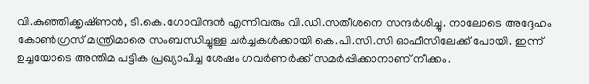വി.കുഞ്ഞിക്കൃഷ്‌ണൻ, ടി.കെ.ഗോവിന്ദൻ എന്നിവരും വി.ഡി.സതീശനെ സന്ദർശിച്ചു. നാലോടെ അദ്ദേഹം കോൺഗ്രസ് മന്ത്രിമാരെ സംബന്ധിച്ചുള്ള ചർച്ചകൾക്കായി കെ.പി.സി.സി ഓഫീസിലേക്ക് പോയി. ഇന്ന് ഉച്ചയോടെ അന്തിമ പട്ടിക പ്രഖ്യാപിച്ച ശേഷം ഗവർണർക്ക് സമർപ്പിക്കാനാണ് നീക്കം.